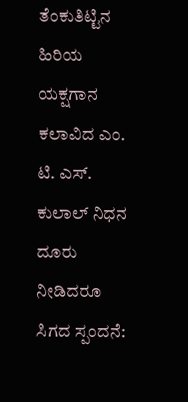ತೆಂಕುತಿಟ್ಟಿನ ಹಿರಿಯ ಯಕ್ಷಗಾನ ಕಲಾವಿದ ಎಂ. ಟಿ. ಎಸ್. ಕುಲಾಲ್ ನಿಧನ
ದೂರು ನೀಡಿದರೂ ಸಿಗದ ಸ್ಪಂದನೆ: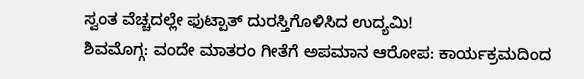ಸ್ವಂತ ವೆಚ್ಚದಲ್ಲೇ ಫುಟ್ಪಾತ್ ದುರಸ್ತಿಗೊಳಿಸಿದ ಉದ್ಯಮಿ!
ಶಿವಮೊಗ್ಗ: ವಂದೇ ಮಾತರಂ ಗೀತೆಗೆ ಅಪಮಾನ ಆರೋಪ: ಕಾರ್ಯಕ್ರಮದಿಂದ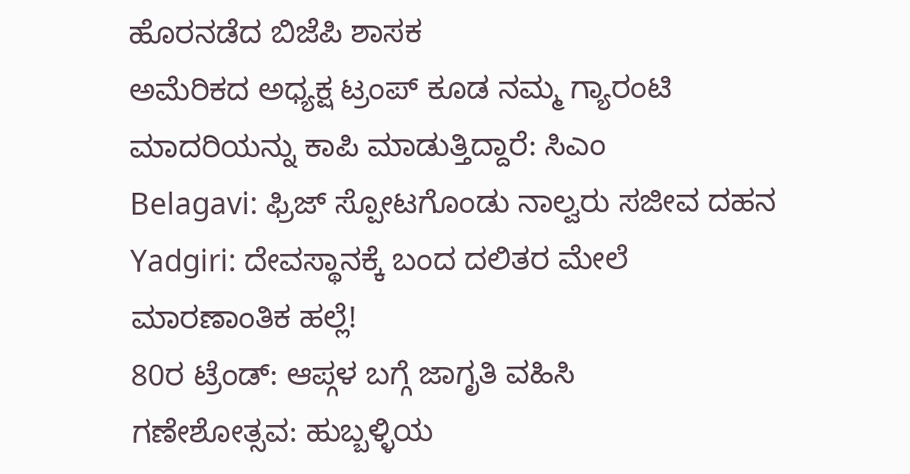ಹೊರನಡೆದ ಬಿಜೆಪಿ ಶಾಸಕ
ಅಮೆರಿಕದ ಅಧ್ಯಕ್ಷ ಟ್ರಂಪ್ ಕೂಡ ನಮ್ಮ ಗ್ಯಾರಂಟಿ ಮಾದರಿಯನ್ನು ಕಾಪಿ ಮಾಡುತ್ತಿದ್ದಾರೆ: ಸಿಎಂ
Belagavi: ಫ್ರಿಜ್ ಸ್ಪೋಟಗೊಂಡು ನಾಲ್ವರು ಸಜೀವ ದಹನ
Yadgiri: ದೇವಸ್ಥಾನಕ್ಕೆ ಬಂದ ದಲಿತರ ಮೇಲೆ ಮಾರಣಾಂತಿಕ ಹಲ್ಲೆ!
80ರ ಟ್ರೆಂಡ್: ಆಪ್ಗಳ ಬಗ್ಗೆ ಜಾಗೃತಿ ವಹಿಸಿ
ಗಣೇಶೋತ್ಸವ: ಹುಬ್ಬಳ್ಳಿಯ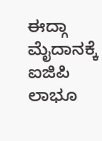ಈದ್ಗಾ ಮೈದಾನಕ್ಕೆ ಐಜಿಪಿ ಲಾಭೂ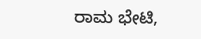ರಾಮ ಭೇಟಿ,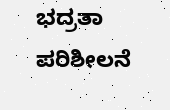ಭದ್ರತಾ ಪರಿಶೀಲನೆ